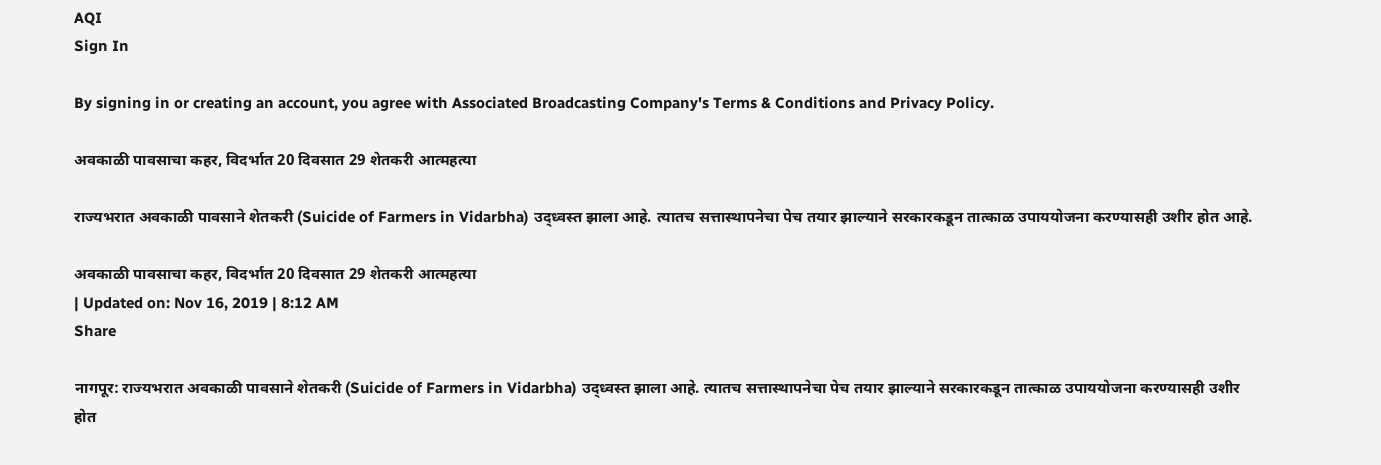AQI
Sign In

By signing in or creating an account, you agree with Associated Broadcasting Company's Terms & Conditions and Privacy Policy.

अवकाळी पावसाचा कहर, विदर्भात 20 दिवसात 29 शेतकरी आत्महत्या

राज्यभरात अवकाळी पावसाने शेतकरी (Suicide of Farmers in Vidarbha) उद्ध्वस्त झाला आहे. त्यातच सत्तास्थापनेचा पेच तयार झाल्याने सरकारकडून तात्काळ उपाययोजना करण्यासही उशीर होत आहे.

अवकाळी पावसाचा कहर, विदर्भात 20 दिवसात 29 शेतकरी आत्महत्या
| Updated on: Nov 16, 2019 | 8:12 AM
Share

नागपूर: राज्यभरात अवकाळी पावसाने शेतकरी (Suicide of Farmers in Vidarbha) उद्ध्वस्त झाला आहे. त्यातच सत्तास्थापनेचा पेच तयार झाल्याने सरकारकडून तात्काळ उपाययोजना करण्यासही उशीर होत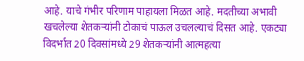आहे. याचे गंभीर परिणाम पाहायला मिळत आहे. मदतीच्या अभावी खचलेल्या शेतकऱ्यांनी टोकाचं पाऊल उचलल्याचं दिसत आहे. एकट्या विदर्भात 20 दिवसांमध्ये 29 शेतकऱ्यांनी आत्महत्या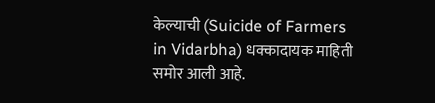केल्याची (Suicide of Farmers in Vidarbha) धक्कादायक माहिती समोर आली आहे.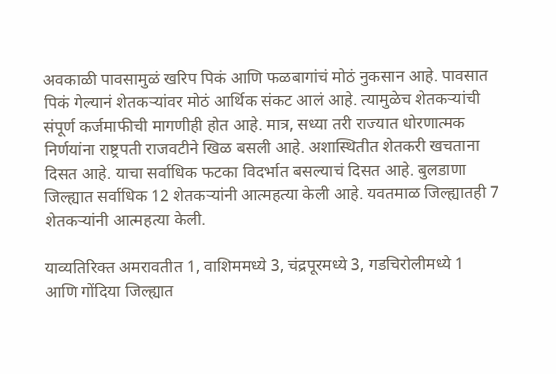अवकाळी पावसामुळं खरिप पिकं आणि फळबागांचं मोठं नुकसान आहे. पावसात पिकं गेल्यानं शेतकऱ्यांवर मोठं आर्थिक संकट आलं आहे. त्यामुळेच शेतकऱ्यांची संपूर्ण कर्जमाफीची मागणीही होत आहे. मात्र, सध्या तरी राज्यात धोरणात्मक निर्णयांना राष्ट्रपती राजवटीने खिळ बसली आहे. अशास्थितीत शेतकरी खचताना दिसत आहे. याचा सर्वाधिक फटका विदर्भात बसल्याचं दिसत आहे. बुलडाणा जिल्ह्यात सर्वाधिक 12 शेतकऱ्यांनी आत्महत्या केली आहे. यवतमाळ जिल्ह्यातही 7 शेतकऱ्यांनी आत्महत्या केली.

याव्यतिरिक्त अमरावतीत 1, वाशिममध्ये 3, चंद्रपूरमध्ये 3, गडचिरोलीमध्ये 1 आणि गोंदिया जिल्ह्यात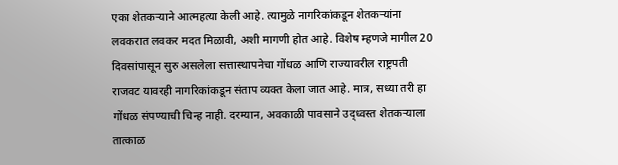एका शेतकऱ्याने आत्महत्या केली आहे. त्यामुळे नागरिकांकडून शेतकऱ्यांना लवकरात लवकर मदत मिळावी, अशी मागणी होत आहे. विशेष म्हणजे मागील 20 दिवसांपासून सुरु असलेला सत्तास्थापनेचा गोंधळ आणि राज्यावरील राष्ट्रपती राजवट यावरही नागरिकांकडून संताप व्यक्त केला जात आहे. मात्र, सध्या तरी हा गोंधळ संपण्याची चिन्ह नाही. दरम्यान, अवकाळी पावसाने उद्ध्वस्त शेतकऱ्याला तात्काळ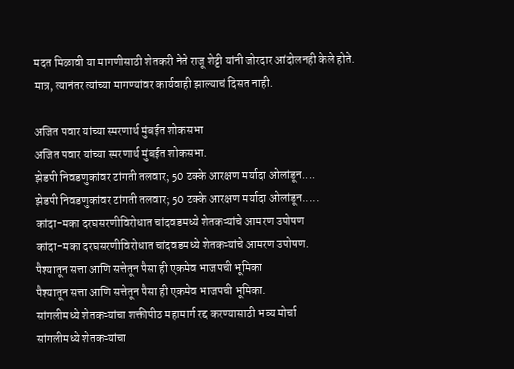मदत मिळावी या मागणीसाठी शेतकरी नेते राजू शेट्टी यांनी जोरदार आंदोलनही केले होते. मात्र, त्यानंतर त्यांच्या मागण्यांवर कार्यवाही झाल्याचं दिसत नाही.

अजित पवार यांच्या स्मरणार्थ मुंबईत शोकसभा
अजित पवार यांच्या स्मरणार्थ मुंबईत शोकसभा.
झेडपी निवडणुकांवर टांगती तलवार; 50 टक्के आरक्षण मर्यादा ओलांडून....
झेडपी निवडणुकांवर टांगती तलवार; 50 टक्के आरक्षण मर्यादा ओलांडून.....
कांदा-मका दरघसरणीविरोधात चांदवडमध्ये शेतकऱ्यांचे आमरण उपोषण
कांदा-मका दरघसरणीविरोधात चांदवडमध्ये शेतकऱ्यांचे आमरण उपोषण.
पैश्यातून सत्ता आणि सत्तेतून पैसा ही एकमेव भाजपची भूमिका
पैश्यातून सत्ता आणि सत्तेतून पैसा ही एकमेव भाजपची भूमिका.
सांगलीमध्ये शेतकऱ्यांचा शक्तीपीठ महामार्ग रद्द करण्यासाठी भव्य मोर्चा
सांगलीमध्ये शेतकऱ्यांचा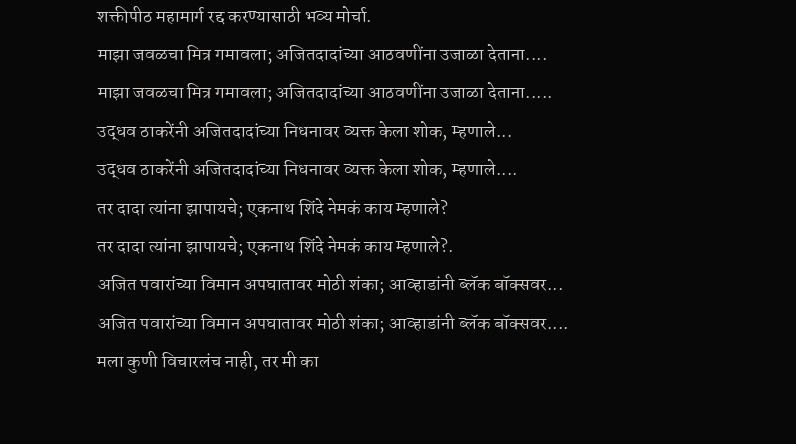शक्तीपीठ महामार्ग रद्द करण्यासाठी भव्य मोर्चा.
माझा जवळचा मित्र गमावला; अजितदादांच्या आठवणींना उजाळा देताना....
माझा जवळचा मित्र गमावला; अजितदादांच्या आठवणींना उजाळा देताना.....
उद्धव ठाकरेंनी अजितदादांच्या निधनावर व्यक्त केला शोक, म्हणाले...
उद्धव ठाकरेंनी अजितदादांच्या निधनावर व्यक्त केला शोक, म्हणाले....
तर दादा त्यांना झापायचे; एकनाथ शिंदे नेमकं काय म्हणाले?
तर दादा त्यांना झापायचे; एकनाथ शिंदे नेमकं काय म्हणाले?.
अजित पवारांच्या विमान अपघातावर मोठी शंका; आव्हाडांनी ब्लॅक बॉक्सवर...
अजित पवारांच्या विमान अपघातावर मोठी शंका; आव्हाडांनी ब्लॅक बॉक्सवर....
मला कुणी विचारलंच नाही, तर मी का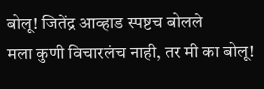बोलू! जितेंद्र आव्हाड स्पष्टच बोलले
मला कुणी विचारलंच नाही, तर मी का बोलू!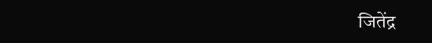जितेंद्र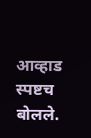आव्हाड स्पष्टच बोलले.